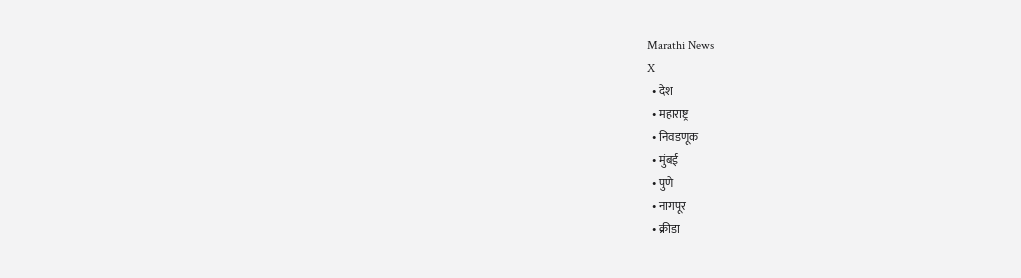Marathi News
X
  • देश
  • महाराष्ट्र
  • निवडणूक
  • मुंबई
  • पुणे
  • नागपूर
  • क्रीडा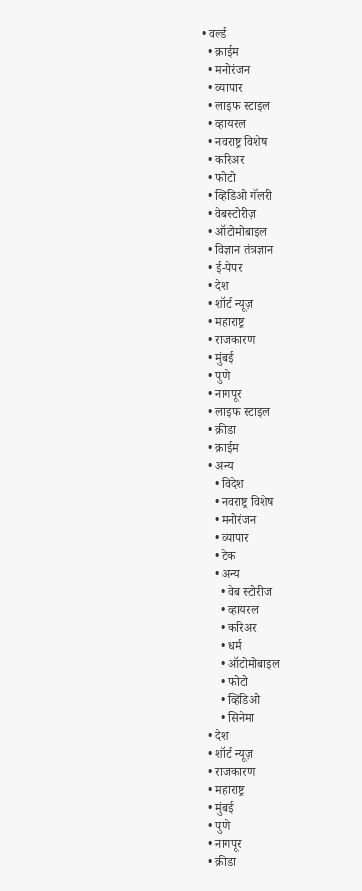• वर्ल्ड
  • क्राईम
  • मनोरंजन
  • व्यापार
  • लाइफ स्टाइल
  • व्हायरल
  • नवराष्ट्र विशेष
  • करिअर
  • फोटो
  • व्हिडिओ गॅलरी
  • वेबस्टोरीज़
  • ऑटोमोबाइल
  • विज्ञान तंत्रज्ञान
  • ई-पेपर
  • देश
  • शॉर्ट न्यूज़
  • महाराष्ट्र
  • राजकारण
  • मुंबई
  • पुणे
  • नागपूर
  • लाइफ स्टाइल
  • क्रीडा
  • क्राईम
  • अन्य
    • विदेश
    • नवराष्ट्र विशेष
    • मनोरंजन
    • व्यापार
    • टेक
    • अन्य
      • वेब स्टोरीज
      • व्हायरल
      • करिअर
      • धर्म
      • ऑटोमोबाइल
      • फोटो
      • व्हिडिओ
      • सिनेमा
  • देश
  • शॉर्ट न्यूज़
  • राजकारण
  • महाराष्ट्र
  • मुंबई
  • पुणे
  • नागपूर
  • क्रीडा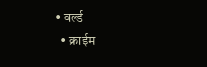• वर्ल्ड
  • क्राईम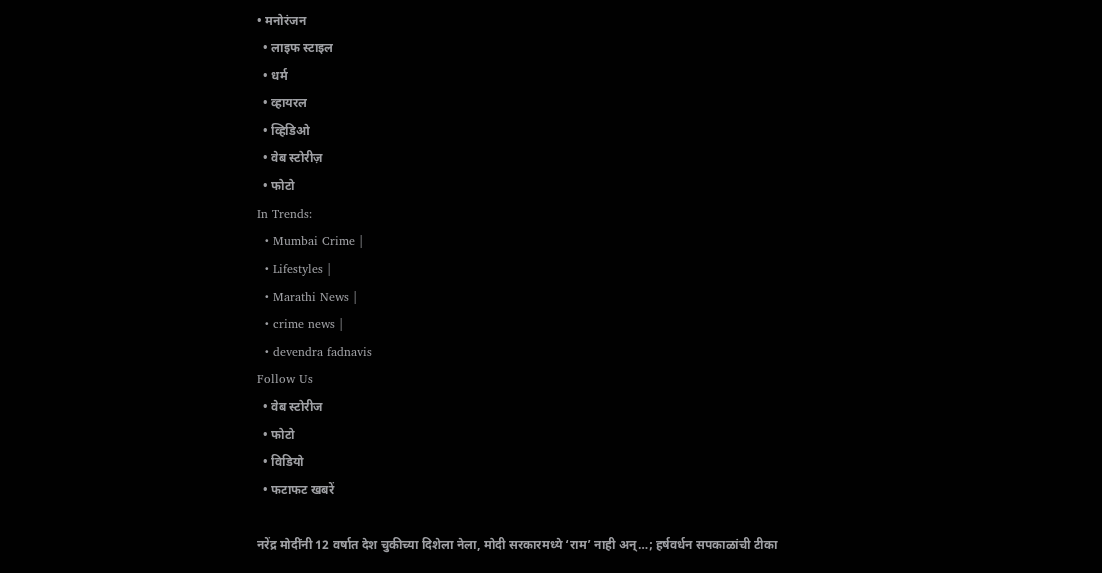• मनोरंजन
  • लाइफ स्टाइल
  • धर्म
  • व्हायरल
  • व्हिडिओ
  • वेब स्टोरीज़
  • फोटो
In Trends:
  • Mumbai Crime |
  • Lifestyles |
  • Marathi News |
  • crime news |
  • devendra fadnavis
Follow Us
  • वेब स्टोरीज
  • फोटो
  • विडियो
  • फटाफट खबरें

नरेंद्र मोदींनी 12 वर्षात देश चुकीच्या दिशेला नेला, मोदी सरकारमध्ये ‘राम’ नाही अन्…; हर्षवर्धन सपकाळांची टीका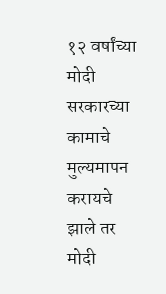१२ वर्षांच्या मोदी सरकारच्या कामाचे मुल्यमापन करायचे झाले तर मोदी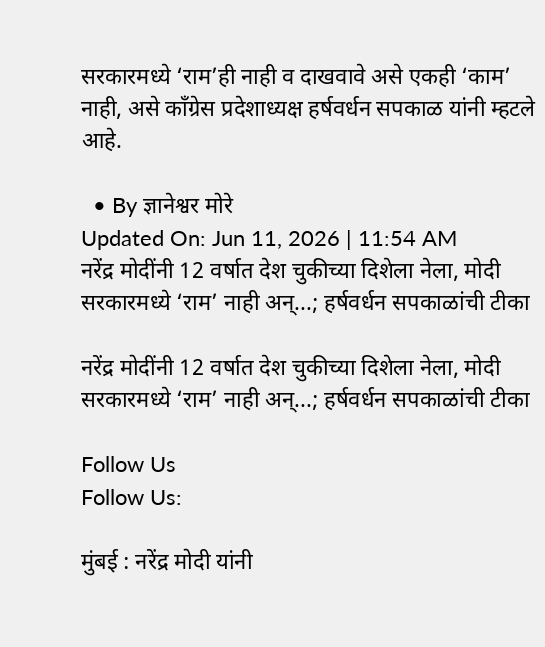सरकारमध्ये ‘राम’ही नाही व दाखवावे असे एकही ‘काम’ नाही, असे काँग्रेस प्रदेशाध्यक्ष हर्षवर्धन सपकाळ यांनी म्हटले आहे.

  • By ज्ञानेश्वर मोरे
Updated On: Jun 11, 2026 | 11:54 AM
नरेंद्र मोदींनी 12 वर्षात देश चुकीच्या दिशेला नेला, मोदी सरकारमध्ये ‘राम’ नाही अन्...; हर्षवर्धन सपकाळांची टीका

नरेंद्र मोदींनी 12 वर्षात देश चुकीच्या दिशेला नेला, मोदी सरकारमध्ये ‘राम’ नाही अन्...; हर्षवर्धन सपकाळांची टीका

Follow Us
Follow Us:

मुंबई : नरेंद्र मोदी यांनी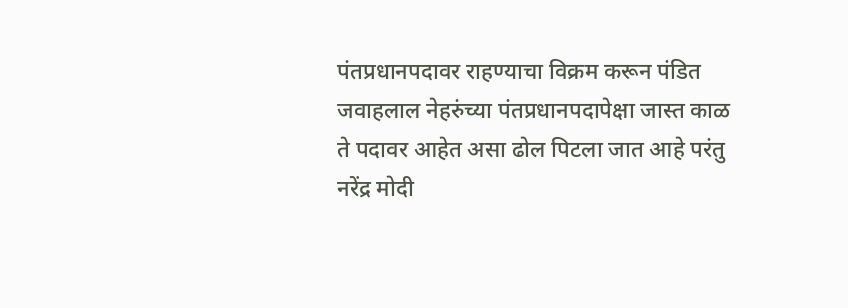पंतप्रधानपदावर राहण्याचा विक्रम करून पंडित जवाहलाल नेहरुंच्या पंतप्रधानपदापेक्षा जास्त काळ ते पदावर आहेत असा ढोल पिटला जात आहे परंतु नरेंद्र मोदी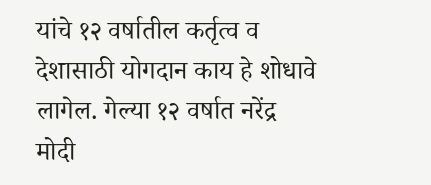यांचे १२ वर्षातील कर्तृत्व व देशासाठी योगदान काय हे शोधावे लागेल. गेल्या १२ वर्षात नरेंद्र मोदी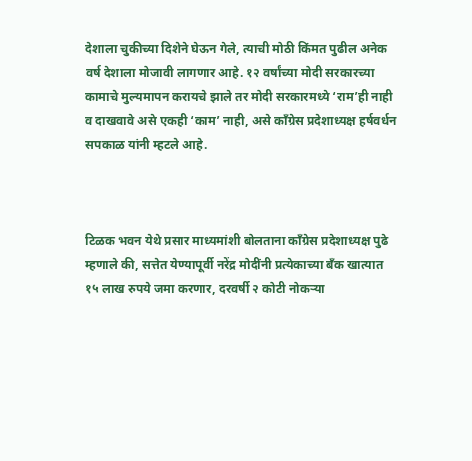देशाला चुकीच्या दिशेने घेऊन गेले, त्याची मोठी किंमत पुढील अनेक वर्ष देशाला मोजावी लागणार आहे. १२ वर्षांच्या मोदी सरकारच्या कामाचे मुल्यमापन करायचे झाले तर मोदी सरकारमध्ये ‘राम’ही नाही व दाखवावे असे एकही ‘काम’ नाही, असे काँग्रेस प्रदेशाध्यक्ष हर्षवर्धन सपकाळ यांनी म्हटले आहे.



टिळक भवन येथे प्रसार माध्यमांशी बोलताना काँग्रेस प्रदेशाध्यक्ष पुढे म्हणाले की, सत्तेत येण्यापूर्वी नरेंद्र मोदींनी प्रत्येकाच्या बँक खात्यात १५ लाख रुपये जमा करणार, दरवर्षी २ कोटी नोकऱ्या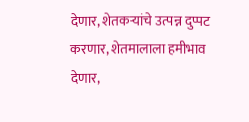देणार, शेतकऱ्यांचे उत्पन्न दुप्पट करणार, शेतमालाला हमीभाव देणार,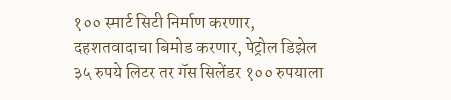१०० स्मार्ट सिटी निर्माण करणार, दहशतवादाचा बिमोड करणार, पेट्रोल डिझेल ३५ रुपये लिटर तर गॅस सिलेंडर १०० रुपयाला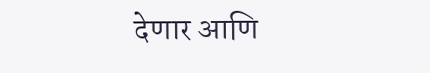देणार आणि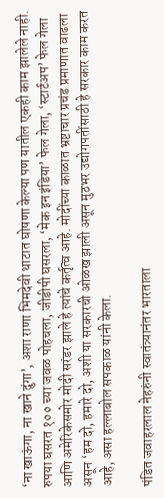‘ना खाऊंगा, ना खाने दुंगा’, अशा राणा भिमदेवी थाटात घोषणा केल्या पण यातील एकही काम झालेले नाही. रुपया घसरत १०० च्या जवळ पोहचला, जीडीपी घसरला, ‘मेक इन इंडिया’ फेल गेला, ‘स्टार्टअप’ फेल गेला आणि अमेरिकेसमोर मोदी सरंडर झाले हे त्यांचे कर्तृत्व आहे. मोदींच्या काळात भ्रष्टाचार प्रचंड प्रमाणात वाढला असून ‘हम दो, हमारे दो, अशी या सरकारची ओळख झाली असून मुठभर उद्योगपतींसाठी हे सरकार काम करत आहे, असा हल्लाबोल सपकाळ यांनी केला.

पंडित जवाहरलाल नेहरुंनी स्वातंत्र्यानंतर भारताला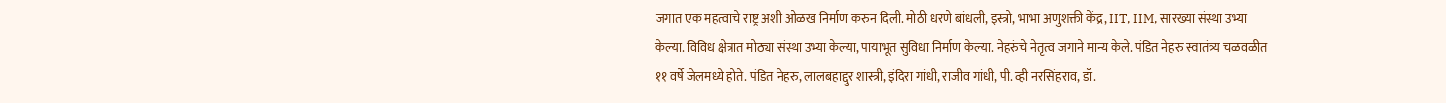जगात एक महत्वाचे राष्ट्र अशी ओळख निर्माण करुन दिली. मोठी धरणे बांधली, इस्त्रो, भाभा अणुशक्ती केंद्र, IIT, IIM, सारख्या संस्था उभ्या केल्या. विविध क्षेत्रात मोठ्या संस्था उभ्या केल्या, पायाभूत सुविधा निर्माण केल्या. नेहरुंचे नेतृत्व जगाने मान्य केले. पंडित नेहरु स्वातंत्र्य चळवळीत ११ वर्षे जेलमध्ये होते. पंडित नेहरु, लालबहाद्दुर शास्त्री, इंदिरा गांधी, राजीव गांधी, पी. व्ही नरसिंहराव, डॉ.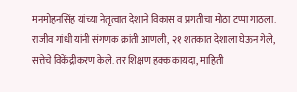मनमोहनसिंह यांच्या नेतृत्वात देशाने विकास व प्रगतीचा मोठा टप्पा गाठला. राजीव गांधी यांनी संगणक क्रांती आणली, २१ शतकात देशाला घेऊन गेले, सत्तेचे विकेंद्रीकरण केले. तर शिक्षण हक्क कायदा, माहिती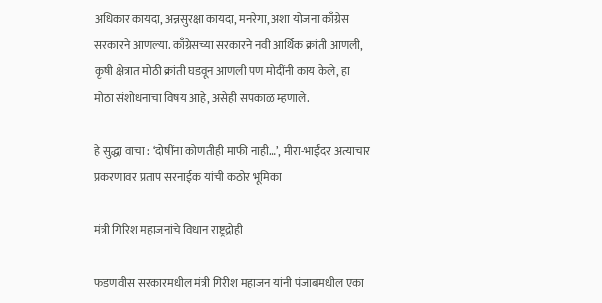अधिकार कायदा, अन्नसुरक्षा कायदा, मनरेगा, अशा योजना काँग्रेस सरकारने आणल्या. काँग्रेसच्या सरकारने नवी आर्थिक क्रांती आणली, कृषी क्षेत्रात मोठी क्रांती घडवून आणली पण मोदींनी काय केले, हा मोठा संशोधनाचा विषय आहे, असेही सपकाळ म्हणाले.

हे सुद्धा वाचा : ‘दोषींना कोणतीही माफी नाही…’, मीरा-भाईंदर अत्याचार प्रकरणावर प्रताप सरनाईक यांची कठोर भूमिका

मंत्री गिरिश महाजनांचे विधान राष्ट्रद्रोही

फडणवीस सरकारमधील मंत्री गिरीश महाजन यांनी पंजाबमधील एका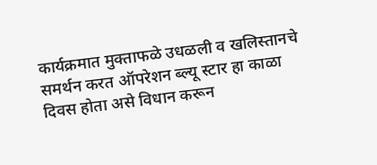कार्यक्रमात मुक्ताफळे उधळली व खलिस्तानचे समर्थन करत ऑपरेशन ब्ल्यू स्टार हा काळा दिवस होता असे विधान करून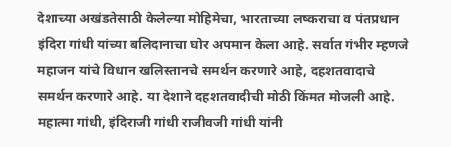देशाच्या अखंडतेसाठी केलेल्या मोहिमेचा, भारताच्या लष्कराचा व पंतप्रधान इंदिरा गांधी यांच्या बलिदानाचा घोर अपमान केला आहे. सर्वात गंभीर म्हणजे महाजन यांचे विधान खलिस्तानचे समर्थन करणारे आहे, दहशतवादाचे समर्थन करणारे आहे. या देशाने दहशतवादीची मोठी किंमत मोजली आहे. महात्मा गांधी, इंदिराजी गांधी राजीवजी गांधी यांनी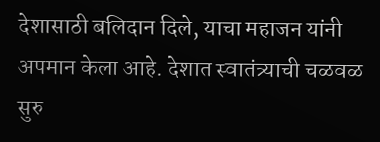देशासाठी बलिदान दिले, याचा महाजन यांनी अपमान केला आहे. देशात स्वातंत्र्याची चळवळ सुरु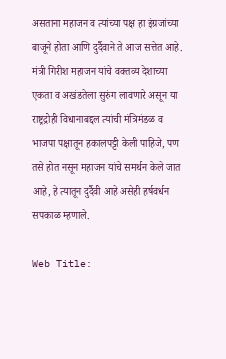असताना महाजन व त्यांच्या पक्ष हा इंग्रजांच्या बाजूने होता आणि दुर्दैवाने ते आज सत्तेत आहे. मंत्री गिरीश महाजन यांचे वक्तव्य देशाच्या एकता व अखंडतेला सुरुंग लावणारे असून या राष्ट्रद्रोही विधानाबद्दल त्यांची मंत्रिमंडळ व भाजपा पक्षातून हकालपट्टी केली पाहिजे, पण तसे होत नसून महाजन यांचे समर्थन केले जात आहे, हे त्यातून दुर्दैवी आहे असेही हर्षवर्धन सपकाळ म्हणाले.

Web Title: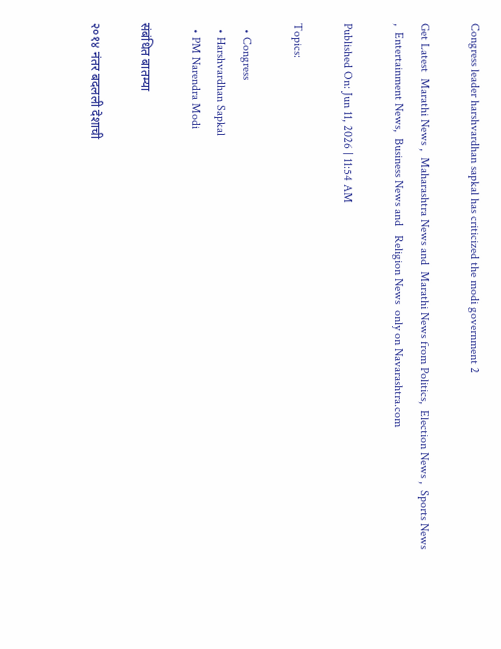Congress leader harshvardhan sapkal has criticized the modi government 2

Get Latest  Marathi News ,  Maharashtra News and  Marathi News from Politics,  Election News ,  Sports News ,  Entertainment News,  Business News and   Religion News  only on Navarashtra.com

Published On: Jun 11, 2026 | 11:54 AM

Topics:

  • Congress
  • Harshvardhan Sapkal
  • PM Narendra Modi

संबंधित बातम्या

२०१४ नंतर बदलली देशाची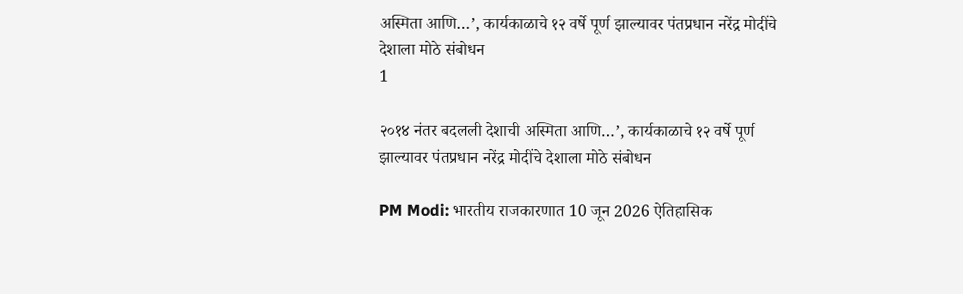अस्मिता आणि…’, कार्यकाळाचे १२ वर्षे पूर्ण झाल्यावर पंतप्रधान नरेंद्र मोदींचे देशाला मोठे संबोधन
1

२०१४ नंतर बदलली देशाची अस्मिता आणि…’, कार्यकाळाचे १२ वर्षे पूर्ण झाल्यावर पंतप्रधान नरेंद्र मोदींचे देशाला मोठे संबोधन

PM Modi: भारतीय राजकारणात 10 जून 2026 ऐतिहासिक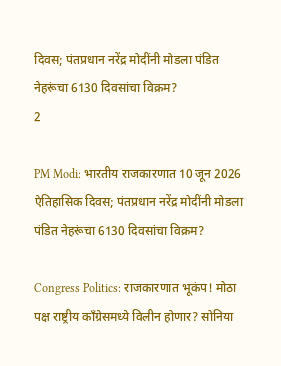दिवस; पंतप्रधान नरेंद्र मोदींनी मोडला पंडित नेहरूंचा 6130 दिवसांचा विक्रम?
2

PM Modi: भारतीय राजकारणात 10 जून 2026 ऐतिहासिक दिवस; पंतप्रधान नरेंद्र मोदींनी मोडला पंडित नेहरूंचा 6130 दिवसांचा विक्रम?

Congress Politics: राजकारणात भूकंप! मोठा पक्ष राष्ट्रीय काँग्रेसमध्ये विलीन होणार? सोनिया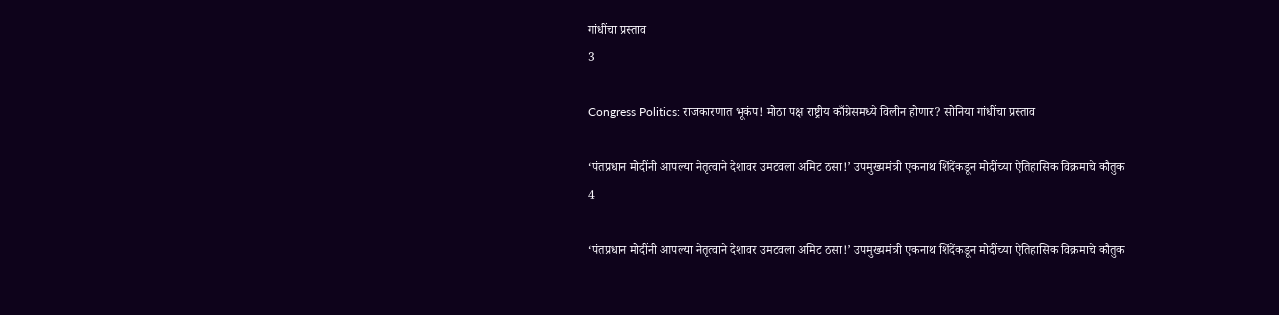गांधींचा प्रस्ताव
3

Congress Politics: राजकारणात भूकंप! मोठा पक्ष राष्ट्रीय काँग्रेसमध्ये विलीन होणार? सोनिया गांधींचा प्रस्ताव

‘पंतप्रधान मोदींनी आपल्या नेतृत्वाने देशावर उमटवला अमिट ठसा!’ उपमुख्यमंत्री एकनाथ शिंदेंकडून मोदींच्या ऐतिहासिक विक्रमाचे कौतुक
4

‘पंतप्रधान मोदींनी आपल्या नेतृत्वाने देशावर उमटवला अमिट ठसा!’ उपमुख्यमंत्री एकनाथ शिंदेंकडून मोदींच्या ऐतिहासिक विक्रमाचे कौतुक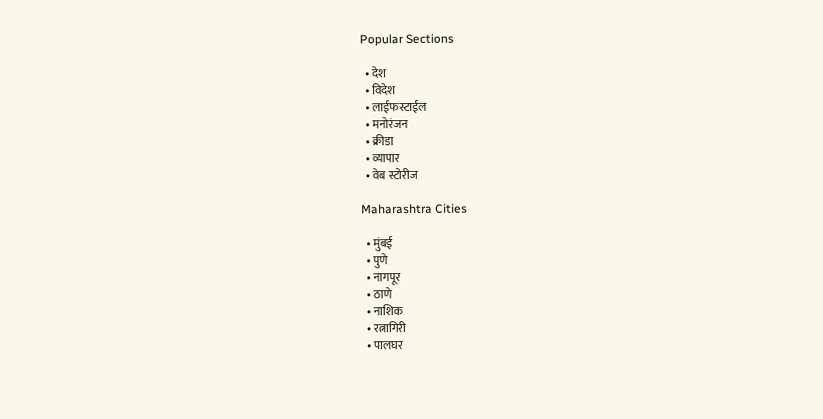Popular Sections

  • देश
  • विदेश
  • लाईफस्टाईल
  • मनोरंजन
  • क्रीडा
  • व्यापार
  • वेब स्टोरीज

Maharashtra Cities

  • मुंबई
  • पुणे
  • नागपूर
  • ठाणे
  • नाशिक
  • रत्नागिरी
  • पालघर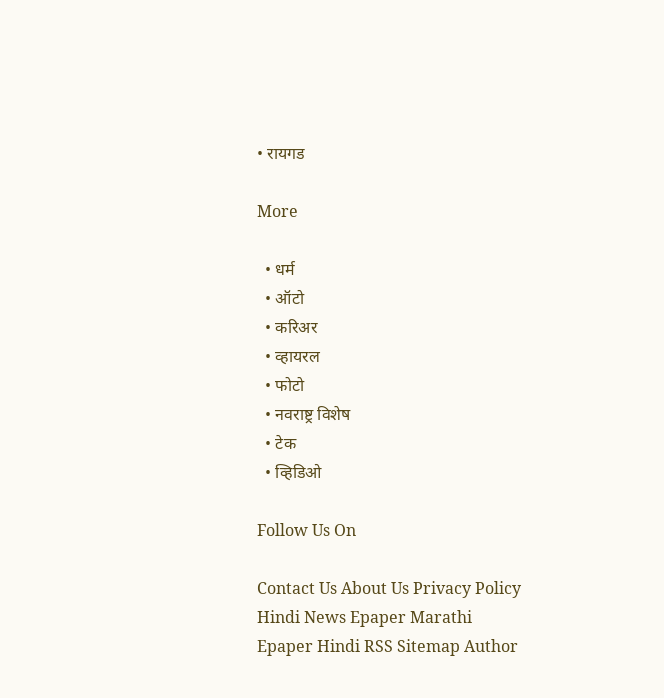• रायगड

More

  • धर्म
  • ऑटो
  • करिअर
  • व्हायरल
  • फोटो
  • नवराष्ट्र विशेष
  • टेक
  • व्हिडिओ

Follow Us On

Contact Us About Us Privacy Policy
Hindi News Epaper Marathi Epaper Hindi RSS Sitemap Author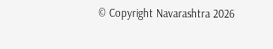© Copyright Navarashtra 2026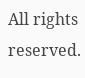All rights reserved.